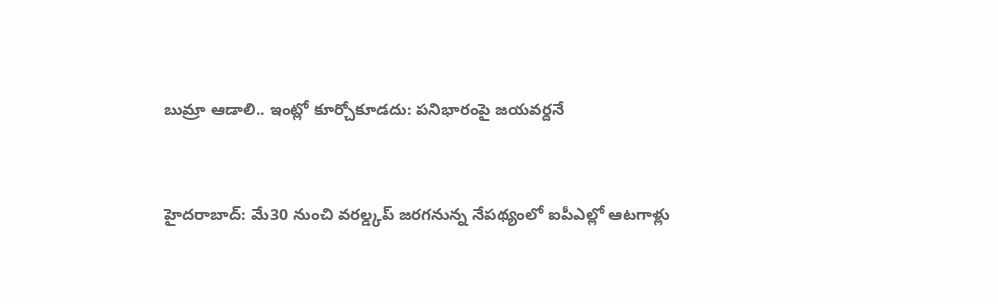బుమ్రా ఆడాలి.. ఇంట్లో కూర్చోకూడదు: పనిభారంపై జయవర్దనే


హైదరాబాద్: మే30 నుంచి వరల్డ్కప్ జరగనున్న నేపథ్యంలో ఐపీఎల్లో ఆటగాళ్లు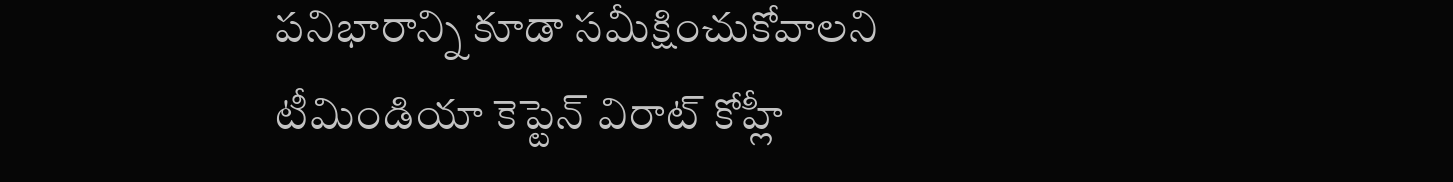పనిభారాన్ని కూడా సమీక్షించుకోవాలని టీమిండియా కెప్టెన్ విరాట్ కోహ్లీ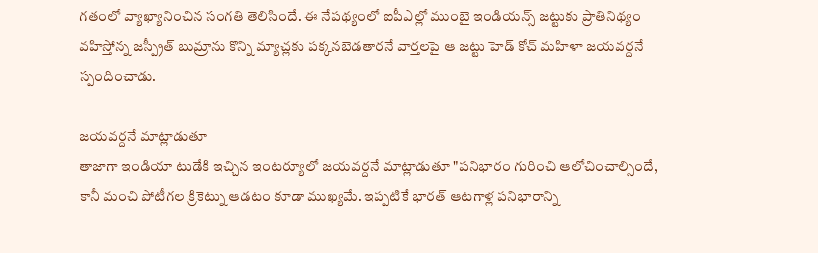గతంలో వ్యాఖ్యానించిన సంగతి తెలిసిందే. ఈ నేపథ్యంలో ఐపీఎల్లో ముంబై ఇండియన్స్ జట్టుకు ప్రాతినిథ్యం వహిస్తోన్న జస్ప్రీత్ బుమ్రాను కొన్ని మ్యాచ్లకు పక్కనబెడతారనే వార్తలపై ఆ జట్టు హెడ్ కోచ్ మహిళా జయవర్దనే స్పందించాడు.

జయవర్దనే మాట్లాడుతూ
తాజాగా ఇండియా టుడేకి ఇచ్చిన ఇంటర్యూలో జయవర్దనే మాట్లాడుతూ "పనిభారం గురించి ఆలోచించాల్సిందే, కానీ మంచి పోటీగల క్రికెట్ను ఆడటం కూడా ముఖ్యమే. ఇప్పటికే భారత్ ఆటగాళ్ల పనిభారాన్ని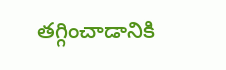తగ్గించాడానికి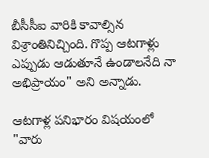బీసీసీఐ వారికి కావాల్సిన విశ్రాంతినిచ్చింది. గొప్ప ఆటగాళ్లు ఎప్పుడు ఆడుతూనే ఉండాలనేది నా అభిప్రాయం" అని అన్నాడు.

ఆటగాళ్ల పనిభారం విషయంలో
"వారు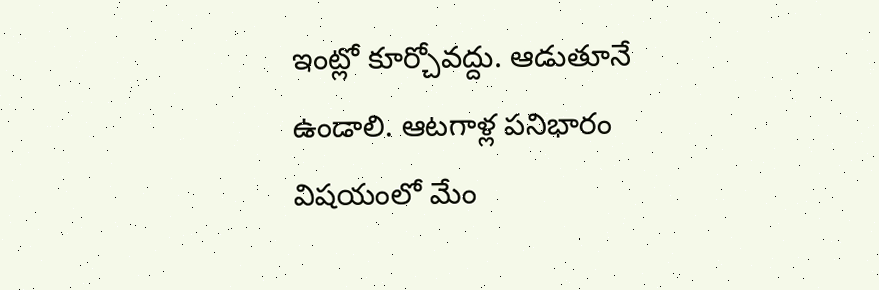ఇంట్లో కూర్చోవద్దు. ఆడుతూనే ఉండాలి. ఆటగాళ్ల పనిభారం విషయంలో మేం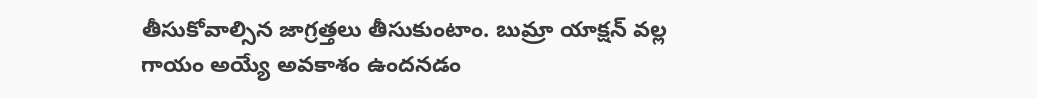తీసుకోవాల్సిన జాగ్రత్తలు తీసుకుంటాం. బుమ్రా యాక్షన్ వల్ల గాయం అయ్యే అవకాశం ఉందనడం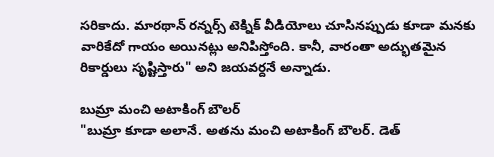సరికాదు. మారథాన్ రన్నర్స్ టెక్నిక్ వీడియోలు చూసినప్పుడు కూడా మనకు వారికేదో గాయం అయినట్లు అనిపిస్తోంది. కానీ, వారంతా అద్భుతమైన రికార్డులు సృష్టిస్తారు" అని జయవర్దనే అన్నాడు.

బుమ్రా మంచి అటాకింగ్ బౌలర్
"బుమ్రా కూడా అలానే. అతను మంచి అటాకింగ్ బౌలర్. డెత్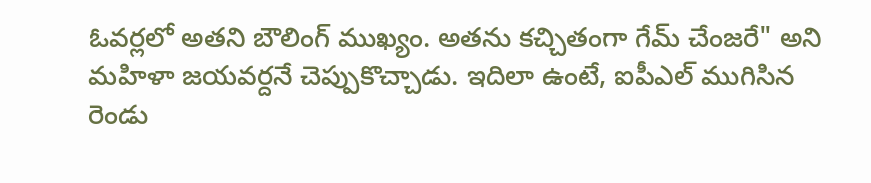ఓవర్లలో అతని బౌలింగ్ ముఖ్యం. అతను కచ్చితంగా గేమ్ చేంజరే" అని మహిళా జయవర్దనే చెప్పుకొచ్చాడు. ఇదిలా ఉంటే, ఐపీఎల్ ముగిసిన రెండు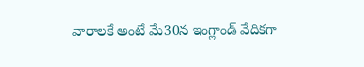వారాలకే అంటే మే30న ఇంగ్లాండ్ వేదికగా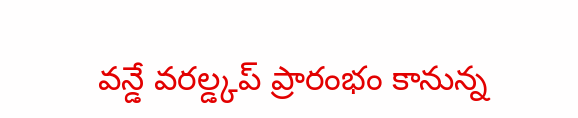వన్డే వరల్డ్కప్ ప్రారంభం కానున్న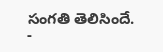సంగతి తెలిసిందే.
-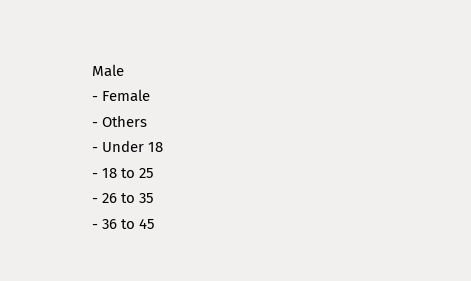Male
- Female
- Others
- Under 18
- 18 to 25
- 26 to 35
- 36 to 45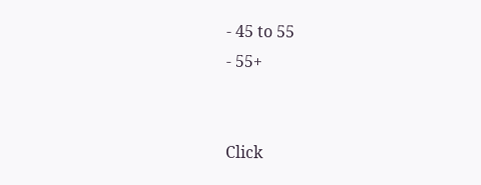- 45 to 55
- 55+


Click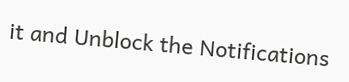it and Unblock the Notifications